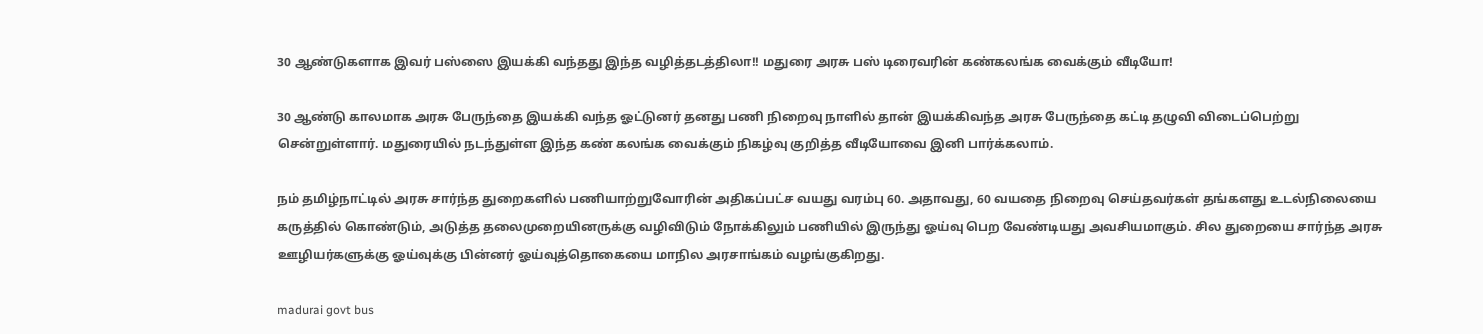30 ஆண்டுகளாக இவர் பஸ்ஸை இயக்கி வந்தது இந்த வழித்தடத்திலா!! மதுரை அரசு பஸ் டிரைவரின் கண்கலங்க வைக்கும் வீடியோ!

30 ஆண்டு காலமாக அரசு பேருந்தை இயக்கி வந்த ஓட்டுனர் தனது பணி நிறைவு நாளில் தான் இயக்கிவந்த அரசு பேருந்தை கட்டி தழுவி விடைப்பெற்று சென்றுள்ளார். மதுரையில் நடந்துள்ள இந்த கண் கலங்க வைக்கும் நிகழ்வு குறித்த வீடியோவை இனி பார்க்கலாம்.

நம் தமிழ்நாட்டில் அரசு சார்ந்த துறைகளில் பணியாற்றுவோரின் அதிகப்பட்ச வயது வரம்பு 60. அதாவது, 60 வயதை நிறைவு செய்தவர்கள் தங்களது உடல்நிலையை கருத்தில் கொண்டும், அடுத்த தலைமுறையினருக்கு வழிவிடும் நோக்கிலும் பணியில் இருந்து ஓய்வு பெற வேண்டியது அவசியமாகும். சில துறையை சார்ந்த அரசு ஊழியர்களுக்கு ஓய்வுக்கு பின்னர் ஓய்வுத்தொகையை மாநில அரசாங்கம் வழங்குகிறது.

madurai govt bus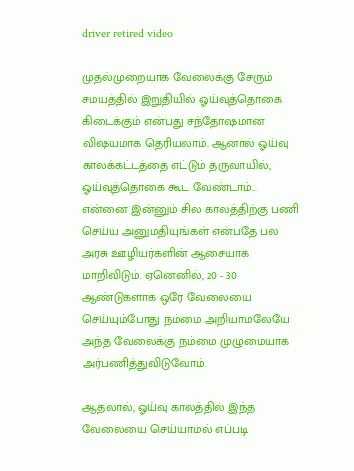driver retired video

முதல்முறையாக வேலைக்கு சேரும் சமயத்தில் இறுதியில் ஓய்வுத்தொகை கிடைக்கும் என்பது சந்தோஷமான விஷயமாக தெரியலாம். ஆனால் ஓய்வு காலக்கட்டத்தை எட்டும் தருவாயில், ஓய்வுத்தொகை கூட வேண்டாம்... என்னை இன்னும் சில காலத்திற்கு பணி செய்ய அனுமதியுங்கள் என்பதே பல அரசு ஊழியர்களின் ஆசையாக மாறிவிடும். ஏனெனில், 20 - 30 ஆண்டுகளாக ஒரே வேலையை செய்யும்போது நம்மை அறியாமலேயே அந்த வேலைக்கு நம்மை முழுமையாக அர்பணித்துவிடுவோம்.

ஆதலால், ஓய்வு காலத்தில் இந்த வேலையை செய்யாமல் எப்படி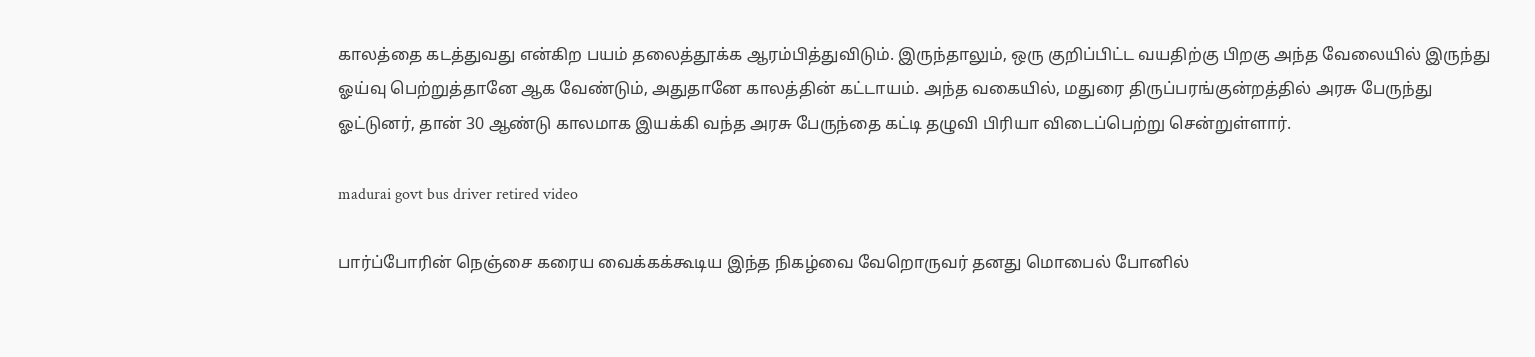காலத்தை கடத்துவது என்கிற பயம் தலைத்தூக்க ஆரம்பித்துவிடும். இருந்தாலும், ஒரு குறிப்பிட்ட வயதிற்கு பிறகு அந்த வேலையில் இருந்து ஓய்வு பெற்றுத்தானே ஆக வேண்டும், அதுதானே காலத்தின் கட்டாயம். அந்த வகையில், மதுரை திருப்பரங்குன்றத்தில் அரசு பேருந்து ஓட்டுனர், தான் 30 ஆண்டு காலமாக இயக்கி வந்த அரசு பேருந்தை கட்டி தழுவி பிரியா விடைப்பெற்று சென்றுள்ளார்.

madurai govt bus driver retired video

பார்ப்போரின் நெஞ்சை கரைய வைக்கக்கூடிய இந்த நிகழ்வை வேறொருவர் தனது மொபைல் போனில்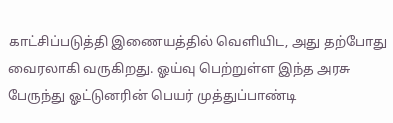காட்சிப்படுத்தி இணையத்தில் வெளியிட, அது தற்போது வைரலாகி வருகிறது. ஓய்வு பெற்றுள்ள இந்த அரசு பேருந்து ஓட்டுனரின் பெயர் முத்துப்பாண்டி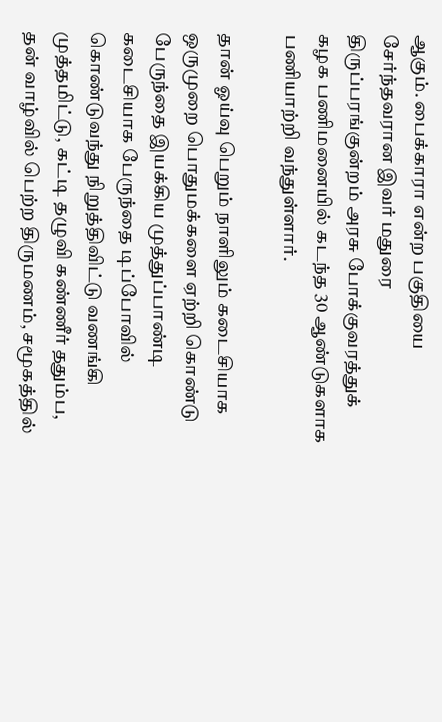ஆகும். பைக்காரா என்ற பகுதியை சேர்ந்தவரான இவர் மதுரை திருப்பரங்குன்றம் அரசு போக்குவரத்துக் கழக பணிமனையில் கடந்த 30 ஆண்டுகளாக பணியாற்றி வந்துள்ளார்.

தான் ஓய்வு பெறும் நாளிலும் கடைசியாக ஒருமுறை பொதுமக்களை ஏற்றி கொண்டு பேருந்தை இயக்கிய முத்துப்பாண்டி கடைசியாக பேருந்தை டிப்போவில் கொண்டுவந்து நிறுத்திவிட்டு வணங்கி முத்தமிட்டு, கட்டி தழுவி கண்ணீர் ததும்ப, தன் வாழ்வில் பெற்ற திருமணம், சமூகத்தில்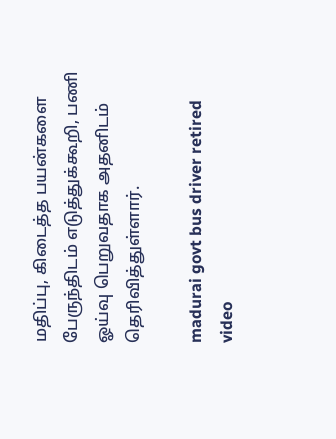மதிப்பு, கிடைத்த பயன்களை பேருந்திடம் எடுத்துக்கூறி, பணி ஓய்வு பெறுவதாக அதனிடம் தெரிவித்துள்ளார்.

madurai govt bus driver retired video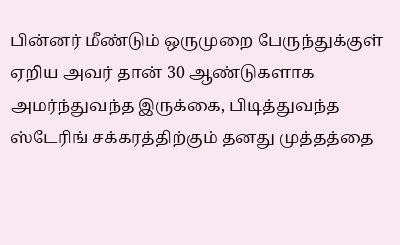பின்னர் மீண்டும் ஒருமுறை பேருந்துக்குள் ஏறிய அவர் தான் 30 ஆண்டுகளாக அமர்ந்துவந்த இருக்கை, பிடித்துவந்த ஸ்டேரிங் சக்கரத்திற்கும் தனது முத்தத்தை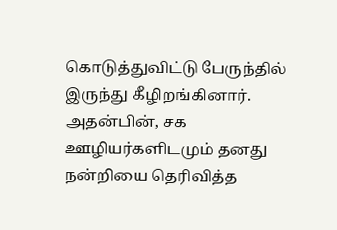கொடுத்துவிட்டு பேருந்தில் இருந்து கீழிறங்கினார். அதன்பின், சக ஊழியர்களிடமும் தனது நன்றியை தெரிவித்த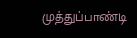முத்துப்பாண்டி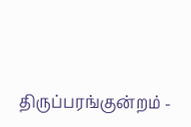திருப்பரங்குன்றம் -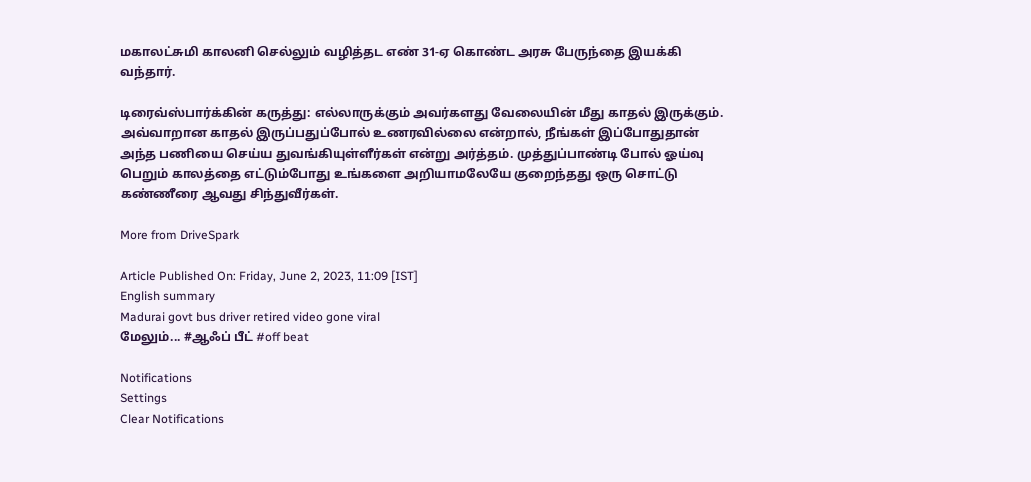மகாலட்சுமி காலனி செல்லும் வழித்தட எண் 31-ஏ கொண்ட அரசு பேருந்தை இயக்கி வந்தார்.

டிரைவ்ஸ்பார்க்கின் கருத்து: எல்லாருக்கும் அவர்களது வேலையின் மீது காதல் இருக்கும். அவ்வாறான காதல் இருப்பதுப்போல் உணரவில்லை என்றால், நீங்கள் இப்போதுதான் அந்த பணியை செய்ய துவங்கியுள்ளீர்கள் என்று அர்த்தம். முத்துப்பாண்டி போல் ஓய்வு பெறும் காலத்தை எட்டும்போது உங்களை அறியாமலேயே குறைந்தது ஒரு சொட்டு கண்ணீரை ஆவது சிந்துவீர்கள்.

More from DriveSpark

Article Published On: Friday, June 2, 2023, 11:09 [IST]
English summary
Madurai govt bus driver retired video gone viral
மேலும்... #ஆஃப் பீட் #off beat

Notifications
Settings
Clear Notifications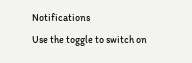Notifications
Use the toggle to switch on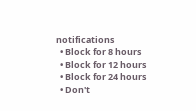notifications
  • Block for 8 hours
  • Block for 12 hours
  • Block for 24 hours
  • Don't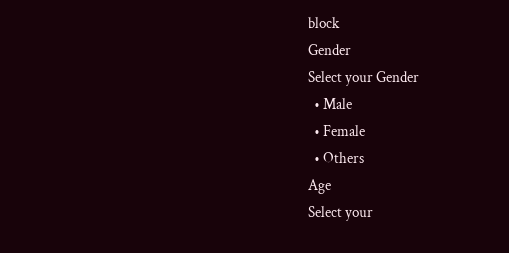block
Gender
Select your Gender
  • Male
  • Female
  • Others
Age
Select your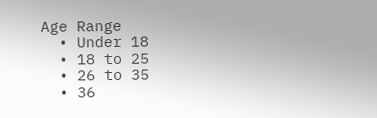Age Range
  • Under 18
  • 18 to 25
  • 26 to 35
  • 36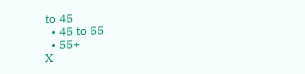to 45
  • 45 to 55
  • 55+
X